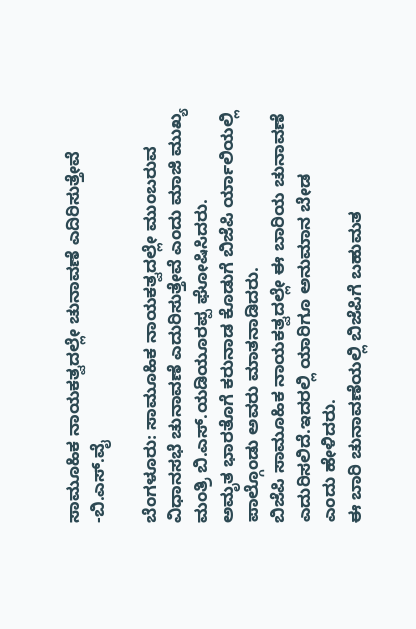ಸಾಮೂಹಿಕ ನಾಯಕತ್ವದಲ್ಲೇ ಚುನಾವಣೆ ಎದಿರಿಸುತ್ತೇವೆ -ಬಿ.ಎಸ್.ವೈ

ಬೆಂಗಳೂರು: ಸಾಮೂಹಿಕ ನಾಯಕತ್ವದಲ್ಲೇ ಮುಂಬರುವ ವಿಧಾನಸಭೆ‌ ಚುನಾವಣೆ ಎದುರಿಸುತ್ತೇವೆ ಎಂದು ಮಾಜಿ ಮುಖ್ಯ ಮಂತ್ರಿ ಬಿ.ಎಸ್.ಯಡಿಯೂರಪ್ಪ ಘೋಷಿಸಿದರು.
ಅಮೃತ ‌ಭಾರತೊಗೆ ಕರುನಾಡ ಕೊಡುಗೆ ಬಿಜೆಪಿ ರ್ಯಾಲಿಯಲ್ಲಿ ಪಾಲ್ಗೊಂಡು ಅವರು ಮಾತನಾಡಿದರು.
ಬಿಜೆಪಿ ಸಾಮೂಹಿಕ ನಾಯಕತ್ವದಲ್ಲೇ ಈ ಬಾರಿಯ ಚುನಾವಣೆ ಎದುರಿಸಲಿದೆ.ಇದರಲ್ಲಿ‌ ಯಾರಿಗೂ ಅನುಮಾನ ಬೇಡ ಎಂದು ‌ಹೇಳಿದರು.
ಈ ಬಾರಿ ಚುನಾವಣೆಯಲ್ಲಿ ಬಿಜೆಪಿಗೆ ಬಹುಮತ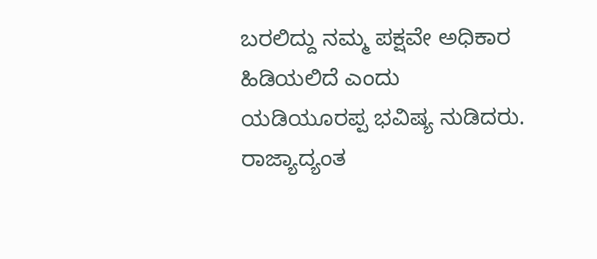ಬರಲಿದ್ದು ನಮ್ಮ ಪಕ್ಷವೇ ಅಧಿಕಾರ‌‌ ಹಿಡಿಯಲಿದೆ ಎಂದು ಯಡಿಯೂರಪ್ಪ ‌ಭವಿಷ್ಯ ನುಡಿದರು.
ರಾಜ್ಯಾದ್ಯಂತ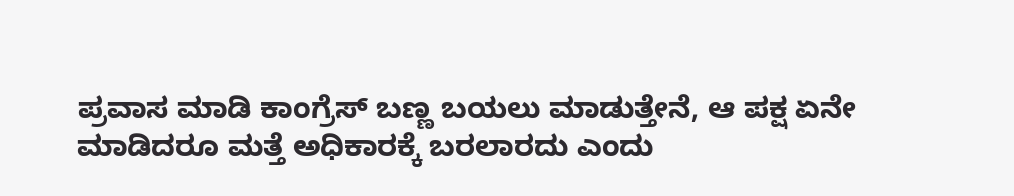ಪ್ರವಾಸ ಮಾಡಿ ಕಾಂಗ್ರೆಸ್ ‌ಬಣ್ಣ ಬಯಲು ಮಾಡುತ್ತೇನೆ, ಆ ಪಕ್ಷ ಏನೇ ಮಾಡಿದರೂ ಮತ್ತೆ ಅಧಿಕಾರಕ್ಕೆ ಬರಲಾರದು ಎಂದು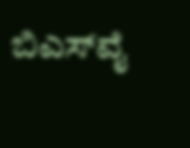ಬಿಎಸ್‌ವೈ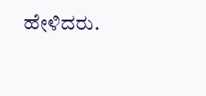ಹೇಳಿದರು.